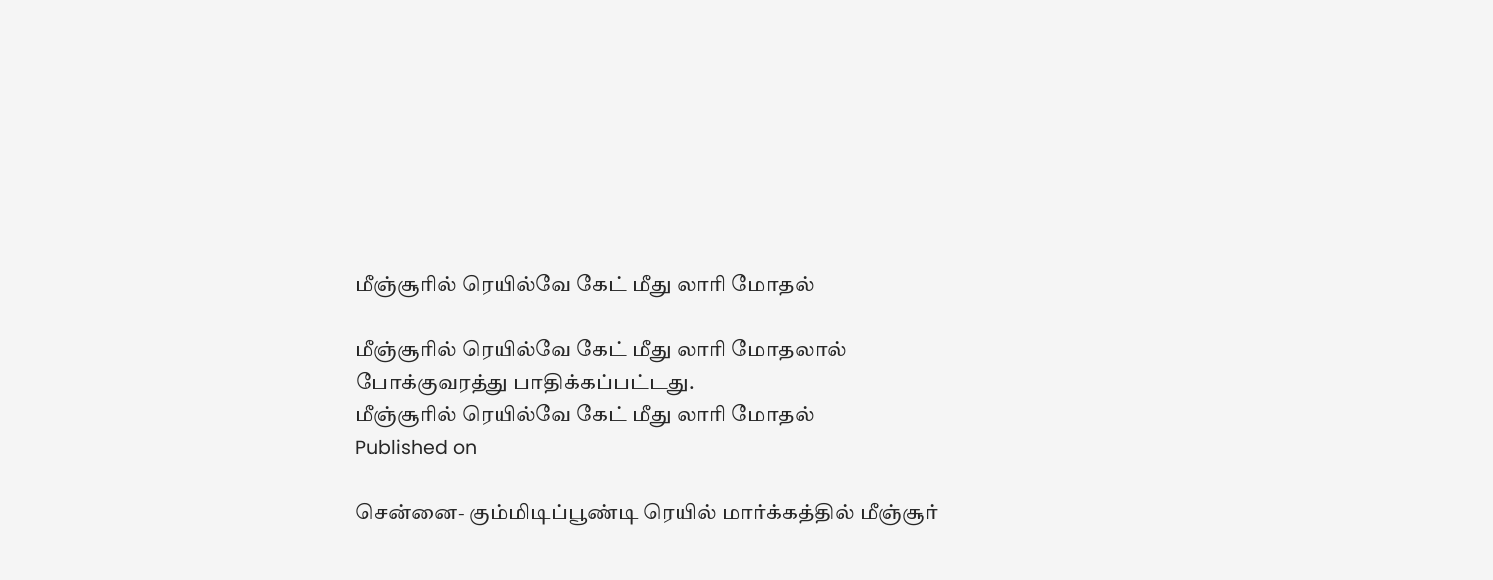மீஞ்சூரில் ரெயில்வே கேட் மீது லாரி மோதல்

மீஞ்சூரில் ரெயில்வே கேட் மீது லாரி மோதலால் போக்குவரத்து பாதிக்கப்பட்டது.
மீஞ்சூரில் ரெயில்வே கேட் மீது லாரி மோதல்
Published on

சென்னை- கும்மிடிப்பூண்டி ரெயில் மார்க்கத்தில் மீஞ்சூர்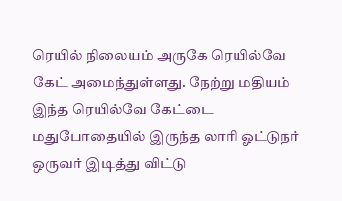ரெயில் நிலையம் அருகே ரெயில்வே கேட் அமைந்துள்ளது. நேற்று மதியம் இந்த ரெயில்வே கேட்டை மதுபோதையில் இருந்த லாரி ஓட்டுநர் ஒருவர் இடித்து விட்டு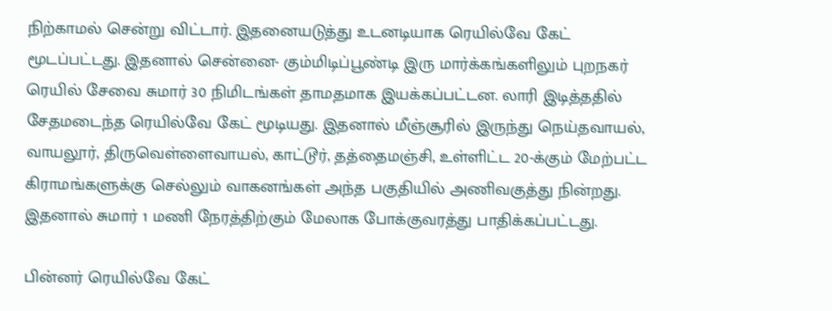நிற்காமல் சென்று விட்டார். இதனையடுத்து உடனடியாக ரெயில்வே கேட் மூடப்பட்டது. இதனால் சென்னை- கும்மிடிப்பூண்டி இரு மார்க்கங்களிலும் புறநகர் ரெயில் சேவை சுமார் 30 நிமிடங்கள் தாமதமாக இயக்கப்பட்டன. லாரி இடித்ததில் சேதமடைந்த ரெயில்வே கேட் மூடியது. இதனால் மீஞ்சூரில் இருந்து நெய்தவாயல், வாயலூர், திருவெள்ளைவாயல், காட்டூர், தத்தைமஞ்சி, உள்ளிட்ட 20-க்கும் மேற்பட்ட கிராமங்களுக்கு செல்லும் வாகனங்கள் அந்த பகுதியில் அணிவகுத்து நின்றது. இதனால் சுமார் 1 மணி நேரத்திற்கும் மேலாக போக்குவரத்து பாதிக்கப்பட்டது.

பின்னர் ரெயில்வே கேட்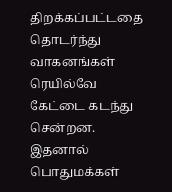திறக்கப்பட்டதை தொடர்ந்து வாகனங்கள் ரெயில்வே கேட்டை கடந்து சென்றன. இதனால் பொதுமக்கள்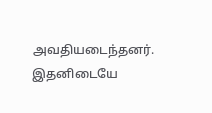அவதியடைந்தனர். இதனிடையே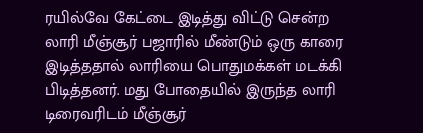ரயில்வே கேட்டை இடித்து விட்டு சென்ற லாரி மீஞ்சூர் பஜாரில் மீண்டும் ஒரு காரை இடித்ததால் லாரியை பொதுமக்கள் மடக்கி பிடித்தனர். மது போதையில் இருந்த லாரி டிரைவரிடம் மீஞ்சூர்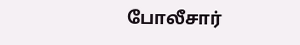போலீசார்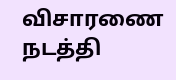விசாரணை நடத்தி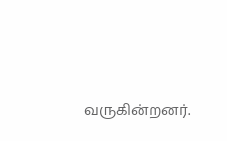வருகின்றனர்.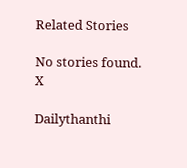Related Stories

No stories found.
X

Dailythanthi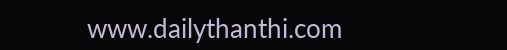www.dailythanthi.com